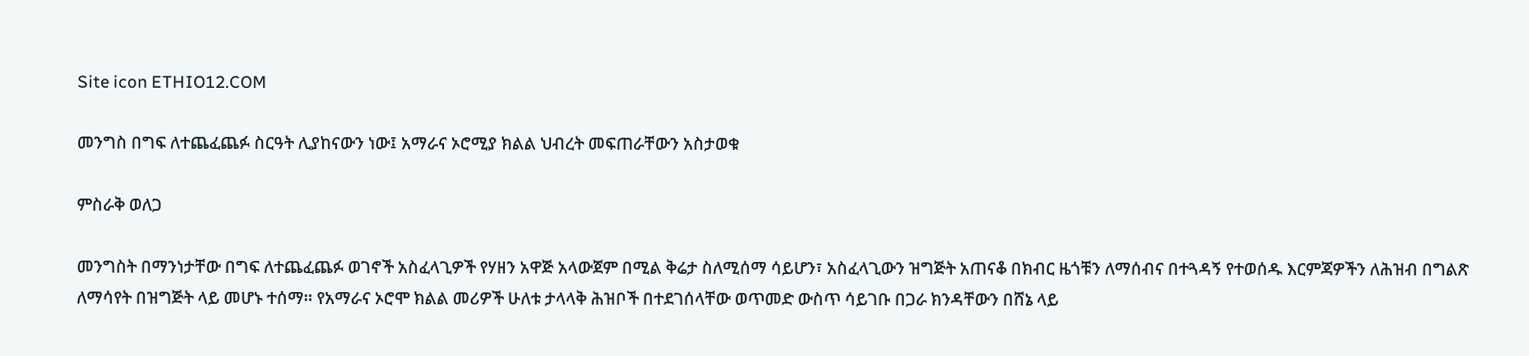Site icon ETHIO12.COM

መንግስ በግፍ ለተጨፈጨፉ ስርዓት ሊያከናውን ነው፤ አማራና ኦሮሚያ ክልል ህብረት መፍጠራቸውን አስታወቁ

ምስራቅ ወለጋ

መንግስት በማንነታቸው በግፍ ለተጨፈጨፉ ወገኖች አስፈላጊዎች የሃዘን አዋጅ አላውጀም በሚል ቅሬታ ስለሚሰማ ሳይሆን፣ አስፈላጊውን ዝግጅት አጠናቆ በክብር ዜጎቹን ለማሰብና በተጓዳኝ የተወሰዱ እርምጃዎችን ለሕዝብ በግልጽ ለማሳየት በዝግጅት ላይ መሆኑ ተሰማ። የአማራና ኦሮሞ ክልል መሪዎች ሁለቱ ታላላቅ ሕዝቦች በተደገሰላቸው ወጥመድ ውስጥ ሳይገቡ በጋራ ክንዳቸውን በሸኔ ላይ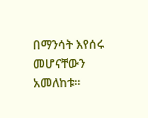በማንሳት እየሰሩ መሆናቸውን አመለከቱ።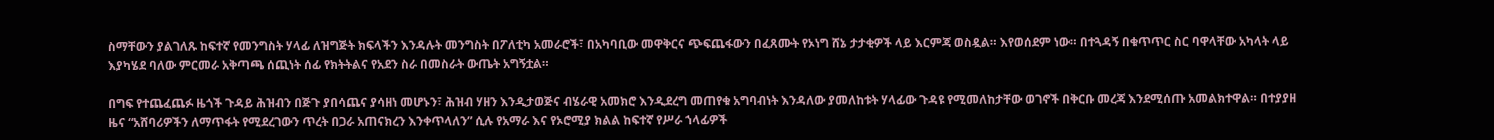ስማቸውን ያልገለጹ ከፍተኛ የመንግስት ሃላፊ ለዝግጅት ክፍላችን እንዳሉት መንግስት በፖለቲካ አመራሮች፣ በአካባቢው መዋቅርና ጭፍጨፋውን በፈጸሙት የኦነግ ሸኔ ታታቂዎች ላይ እርምጃ ወስዷል። እየወሰደም ነው። በተጓዳኝ በቁጥጥር ስር ባዋላቸው አካላት ላይ እያካሄደ ባለው ምርመራ አቅጣጫ ሰጪነት ሰፊ የክትትልና የአደን ስራ በመስራት ውጤት አግኝቷል።

በግፍ የተጨፈጨፉ ዜጎች ጉዳይ ሕዝብን በጅጉ ያበሳጨና ያሳዘነ መሆኑን፣ ሕዝብ ሃዘን እንዲታወጅና ብሄራዊ አመክሮ እንዲደረግ መጠየቁ አግባብነት እንዳለው ያመለከቱት ሃላፊው ጉዳዩ የሚመለከታቸው ወገኖች በቅርቡ መረጃ እንደሚሰጡ አመልክተዋል። በተያያዘ ዜና “አሸባሪዎችን ለማጥፋት የሚደረገውን ጥረት በጋራ አጠናክረን እንቀጥላለን” ሲሉ የአማራ እና የኦሮሚያ ክልል ከፍተኛ የሥራ ኀላፊዎች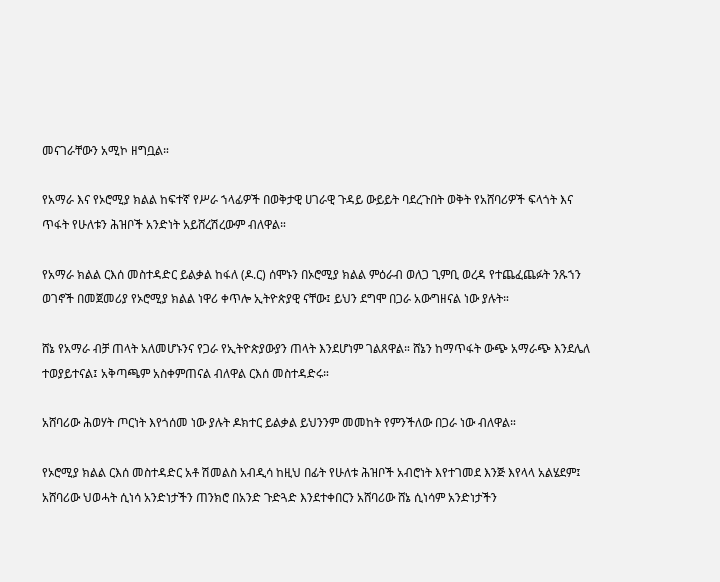መናገራቸውን አሚኮ ዘግቧል።

የአማራ እና የኦሮሚያ ክልል ከፍተኛ የሥራ ኀላፊዎች በወቅታዊ ሀገራዊ ጉዳይ ውይይት ባደረጉበት ወቅት የአሸባሪዎች ፍላጎት እና ጥፋት የሁለቱን ሕዝቦች አንድነት አይሸረሽረውም ብለዋል።

የአማራ ክልል ርእሰ መስተዳድር ይልቃል ከፋለ (ዶ.ር) ሰሞኑን በኦሮሚያ ክልል ምዕራብ ወለጋ ጊምቢ ወረዳ የተጨፈጨፉት ንጹኀን ወገኖች በመጀመሪያ የኦሮሚያ ክልል ነዋሪ ቀጥሎ ኢትዮጵያዊ ናቸው፤ ይህን ደግሞ በጋራ አውግዘናል ነው ያሉት።

ሸኔ የአማራ ብቻ ጠላት አለመሆኑንና የጋራ የኢትዮጵያውያን ጠላት እንደሆነም ገልጸዋል። ሸኔን ከማጥፋት ውጭ አማራጭ እንደሌለ ተወያይተናል፤ አቅጣጫም አስቀምጠናል ብለዋል ርእሰ መስተዳድሩ።

አሸባሪው ሕወሃት ጦርነት እየጎሰመ ነው ያሉት ዶክተር ይልቃል ይህንንም መመከት የምንችለው በጋራ ነው ብለዋል።

የኦሮሚያ ክልል ርእሰ መስተዳድር አቶ ሽመልስ አብዲሳ ከዚህ በፊት የሁለቱ ሕዝቦች አብሮነት እየተገመደ እንጅ እየላላ አልሄደም፤ አሸባሪው ህወሓት ሲነሳ አንድነታችን ጠንክሮ በአንድ ጉድጓድ እንደተቀበርን አሸባሪው ሸኔ ሲነሳም አንድነታችን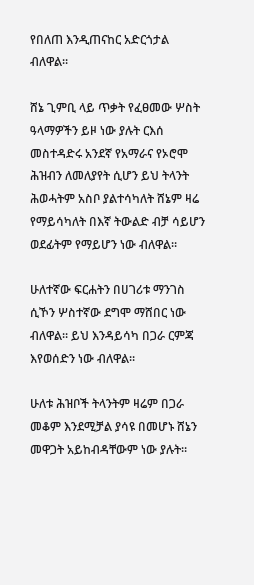የበለጠ እንዲጠናከር አድርጎታል ብለዋል።

ሸኔ ጊምቢ ላይ ጥቃት የፈፀመው ሦስት ዓላማዎችን ይዞ ነው ያሉት ርእሰ መስተዳድሩ አንደኛ የአማራና የኦሮሞ ሕዝብን ለመለያየት ሲሆን ይህ ትላንት ሕወሓትም አስቦ ያልተሳካለት ሸኔም ዛሬ የማይሳካለት በእኛ ትውልድ ብቻ ሳይሆን ወደፊትም የማይሆን ነው ብለዋል።

ሁለተኛው ፍርሐትን በሀገሪቱ ማንገስ ሲኾን ሦስተኛው ደግሞ ማሸበር ነው ብለዋል። ይህ እንዳይሳካ በጋራ ርምጃ እየወሰድን ነው ብለዋል።

ሁለቱ ሕዝቦች ትላንትም ዛሬም በጋራ መቆም እንደሚቻል ያሳዩ በመሆኑ ሸኔን መዋጋት አይከብዳቸውም ነው ያሉት።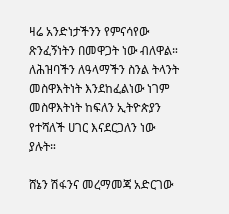ዛሬ አንድነታችንን የምናሳየው ጽንፈኝነትን በመዋጋት ነው ብለዋል። ለሕዝባችን ለዓላማችን ስንል ትላንት መስዋእትነት እንደከፈልነው ነገም መስዋእትነት ከፍለን ኢትዮጵያን የተሻለች ሀገር እናደርጋለን ነው ያሉት።

ሸኔን ሽፋንና መረማመጃ አድርገው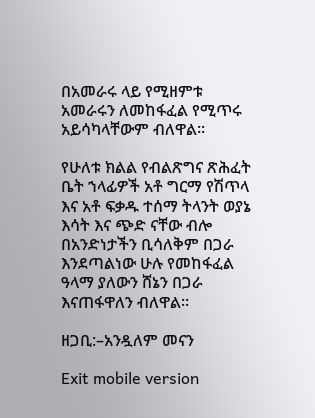በአመራሩ ላይ የሚዘምቱ አመራሩን ለመከፋፈል የሚጥሩ አይሳካላቸውም ብለዋል።

የሁለቱ ክልል የብልጽግና ጽሕፈት ቤት ኀላፊዎች አቶ ግርማ የሽጥላ እና አቶ ፍቃዱ ተሰማ ትላንት ወያኔ እሳት እና ጭድ ናቸው ብሎ በአንድነታችን ቢሳለቅም በጋራ እንደጣልነው ሁሉ የመከፋፈል ዓላማ ያለውን ሸኔን በጋራ እናጠፋዋለን ብለዋል።

ዘጋቢ:–አንዷለም መናን

Exit mobile version